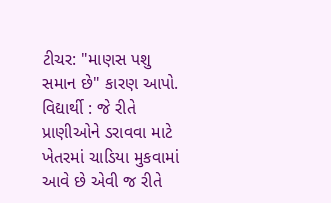ટીચર: "માણસ પશુ સમાન છે" કારણ આપો.
વિદ્યાર્થી : જે રીતે પ્રાણીઓને ડરાવવા માટે ખેતરમાં ચાડિયા મુકવામાં આવે છે એવી જ રીતે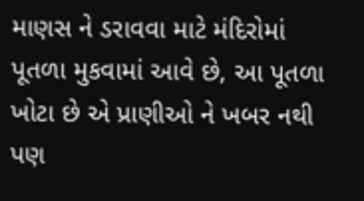માણસ ને ડરાવવા માટે મંદિરોમાં પૂતળા મુકવામાં આવે છે, આ પૂતળા ખોટા છે એ પ્રાણીઓ ને ખબર નથી પણ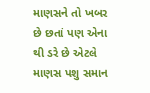માણસને તો ખબર છે છતાં પણ એના થી ડરે છે એટલે માણસ પશુ સમાન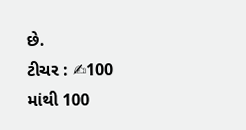છે.
ટીચર : ✍100 માંથી 100